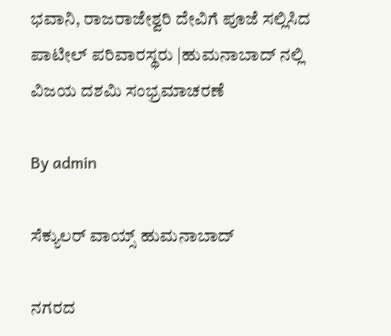ಭವಾನಿ, ರಾಜರಾಜೇಶ್ವರಿ ದೇವಿಗೆ ಪೂಜೆ ಸಲ್ಲಿಸಿದ ಪಾಟೀಲ್ ಪರಿವಾರಸ್ಥರು |ಹುಮನಾಬಾದ್ ನಲ್ಲಿ  ವಿಜಯ ದಶಮಿ ಸಂಭ್ರಮಾಚರಣೆ

By admin

ಸೆಕ್ಯುಲರ್ ವಾಯ್ಸ್ ಹುಮನಾಬಾದ್

ನಗರದ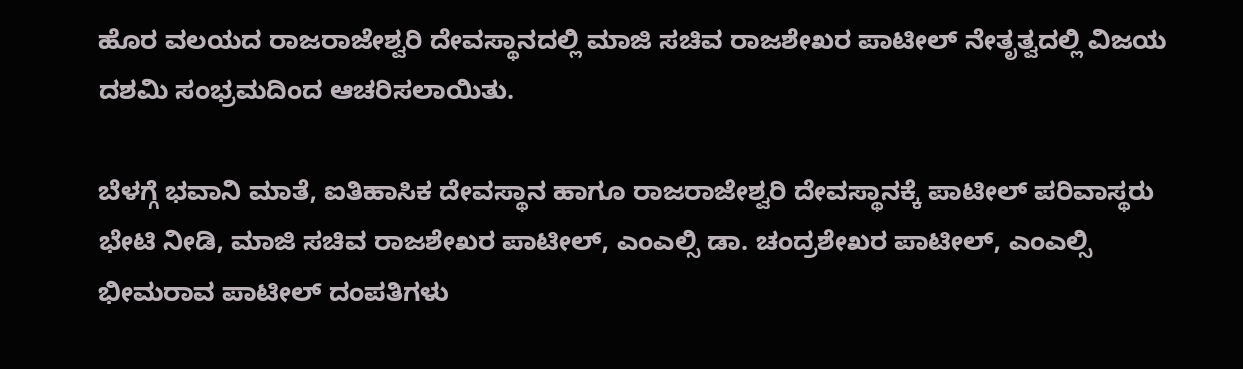ಹೊರ ವಲಯದ ರಾಜರಾಜೇಶ್ವರಿ ದೇವಸ್ಥಾನದಲ್ಲಿ ಮಾಜಿ ಸಚಿವ ರಾಜಶೇಖರ ಪಾಟೀಲ್ ನೇತೃತ್ವದಲ್ಲಿ ವಿಜಯ ದಶಮಿ ಸಂಭ್ರಮದಿಂದ ಆಚರಿಸಲಾಯಿತು.

ಬೆಳಗ್ಗೆ ಭವಾನಿ ಮಾತೆ, ಐತಿಹಾಸಿಕ ದೇವಸ್ಥಾನ ಹಾಗೂ ರಾಜರಾಜೇಶ್ವರಿ ದೇವಸ್ಥಾನಕ್ಕೆ ಪಾಟೀಲ್ ಪರಿವಾಸ್ಥರು ಭೇಟಿ ನೀಡಿ, ಮಾಜಿ ಸಚಿವ ರಾಜಶೇಖರ ಪಾಟೀಲ್, ಎಂಎಲ್ಸಿ ಡಾ. ಚಂದ್ರಶೇಖರ ಪಾಟೀಲ್, ಎಂಎಲ್ಸಿ ಭೀಮರಾವ ಪಾಟೀಲ್ ದಂಪತಿಗಳು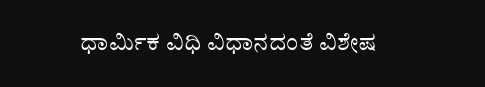ಧಾರ್ಮಿಕ ವಿಧಿ ವಿಧಾನದಂತೆ ವಿಶೇಷ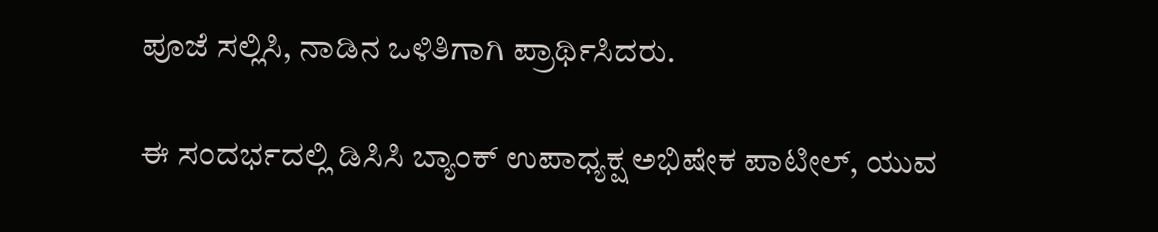ಪೂಜೆ ಸಲ್ಲಿಸಿ, ನಾಡಿನ ಒಳಿತಿಗಾಗಿ ಪ್ರಾರ್ಥಿಸಿದರು.

ಈ ಸಂದರ್ಭದಲ್ಲಿ ಡಿಸಿಸಿ ಬ್ಯಾಂಕ್ ಉಪಾಧ್ಯಕ್ಷ ಅಭಿಷೇಕ ಪಾಟೀಲ್, ಯುವ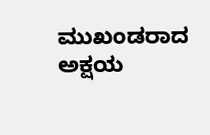ಮುಖಂಡರಾದ ಅಕ್ಷಯ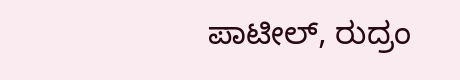ಪಾಟೀಲ್, ರುದ್ರಂ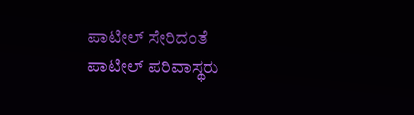ಪಾಟೀಲ್ ಸೇರಿದಂತೆ ಪಾಟೀಲ್ ಪರಿವಾಸ್ಥರು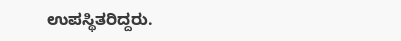ಉಪಸ್ಥಿತರಿದ್ದರು.